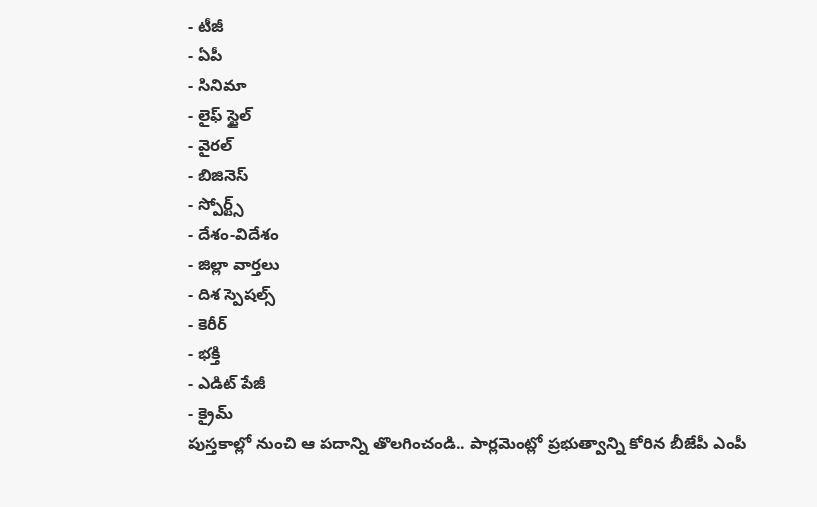- టీజీ
- ఏపీ
- సినిమా
- లైఫ్ స్టైల్
- వైరల్
- బిజినెస్
- స్పోర్ట్స్
- దేశం-విదేశం
- జిల్లా వార్తలు
- దిశ స్పెషల్స్
- కెరీర్
- భక్తి
- ఎడిట్ పేజీ
- క్రైమ్
పుస్తకాల్లో నుంచి ఆ పదాన్ని తొలగించండి.. పార్లమెంట్లో ప్రభుత్వాన్ని కోరిన బీజేపీ ఎంపీ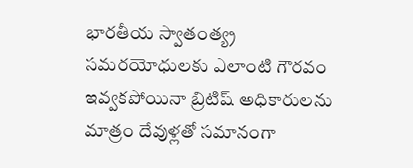భారతీయ స్వాతంత్య్ర సమరయోధులకు ఎలాంటి గౌరవం ఇవ్వకపోయినా బ్రిటిష్ అధికారులను మాత్రం దేవుళ్లతో సమానంగా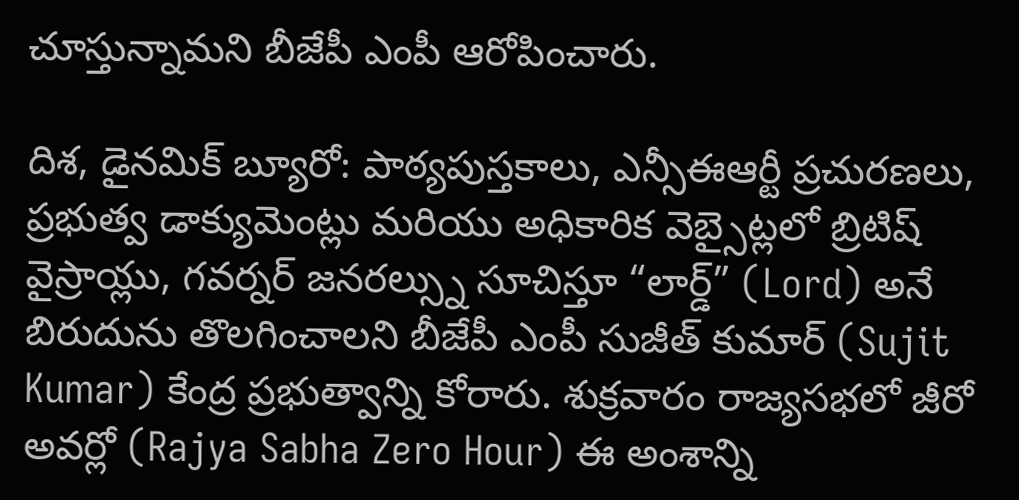చూస్తున్నామని బీజేపీ ఎంపీ ఆరోపించారు.

దిశ, డైనమిక్ బ్యూరో: పాఠ్యపుస్తకాలు, ఎన్సీఈఆర్టీ ప్రచురణలు, ప్రభుత్వ డాక్యుమెంట్లు మరియు అధికారిక వెబ్సైట్లలో బ్రిటిష్ వైస్రాయ్లు, గవర్నర్ జనరల్స్ను సూచిస్తూ “లార్డ్” (Lord) అనే బిరుదును తొలగించాలని బీజేపీ ఎంపీ సుజీత్ కుమార్ (Sujit Kumar) కేంద్ర ప్రభుత్వాన్ని కోరారు. శుక్రవారం రాజ్యసభలో జీరో అవర్లో (Rajya Sabha Zero Hour) ఈ అంశాన్ని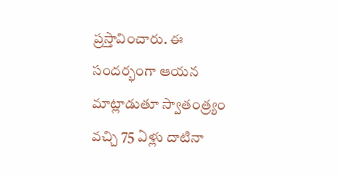ప్రస్తావించారు. ఈ సందర్భంగా ఆయన మాట్లాడుతూ స్వాతంత్ర్యం వచ్చి 75 ఏళ్లు దాటినా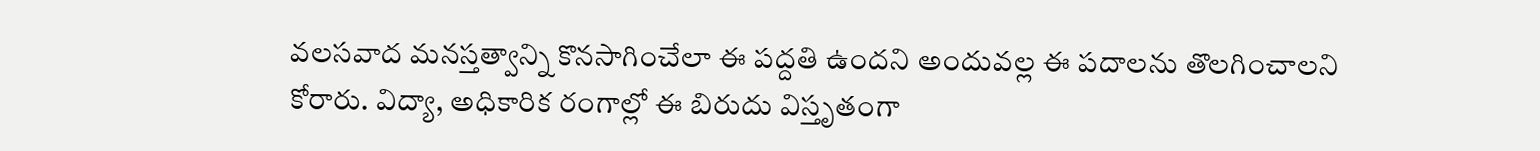వలసవాద మనస్తత్వాన్ని కొనసాగించేలా ఈ పద్దతి ఉందని అందువల్ల ఈ పదాలను తొలగించాలని కోరారు. విద్యా, అధికారిక రంగాల్లో ఈ బిరుదు విస్తృతంగా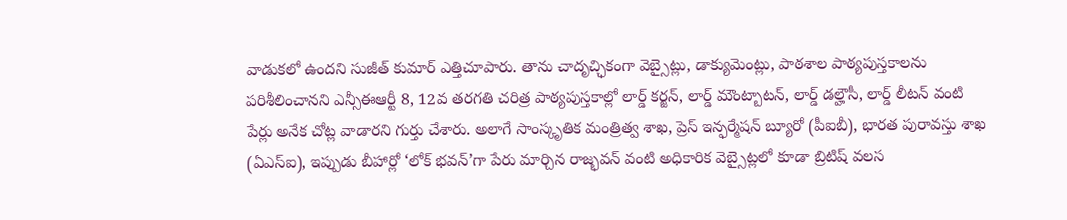వాడుకలో ఉందని సుజీత్ కుమార్ ఎత్తిచూపారు. తాను చాదృచ్ఛికంగా వెబ్సైట్లు, డాక్యుమెంట్లు, పాఠశాల పాఠ్యపుస్తకాలను పరిశీలించానని ఎన్సీఈఆర్టీ 8, 12వ తరగతి చరిత్ర పాఠ్యపుస్తకాల్లో లార్డ్ కర్జన్, లార్డ్ మౌంట్బాటన్, లార్డ్ డల్హౌసీ, లార్డ్ లీటన్ వంటి పేర్లు అనేక చోట్ల వాడారని గుర్తు చేశారు. అలాగే సాంస్కృతిక మంత్రిత్వ శాఖ, ప్రెస్ ఇన్ఫర్మేషన్ బ్యూరో (పీఐబీ), భారత పురావస్తు శాఖ (ఏఎస్ఐ), ఇప్పుడు బీహార్లో ‘లోక్ భవన్’గా పేరు మార్చిన రాజ్భవన్ వంటి అధికారిక వెబ్సైట్లలో కూడా బ్రిటిష్ వలస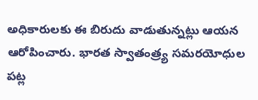అధికారులకు ఈ బిరుదు వాడుతున్నట్లు ఆయన ఆరోపించారు. భారత స్వాతంత్ర్య సమరయోధుల పట్ల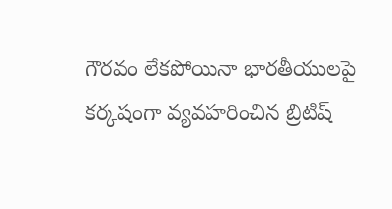గౌరవం లేకపోయినా భారతీయులపై కర్కషంగా వ్యవహరించిన బ్రిటిష్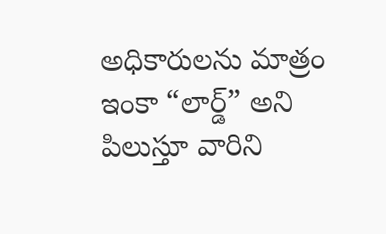అధికారులను మాత్రం ఇంకా “లార్డ్” అని పిలుస్తూ వారిని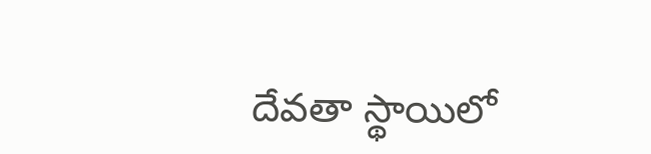దేవతా స్థాయిలో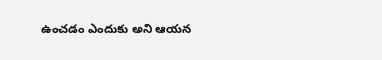ఉంచడం ఎందుకు అని ఆయన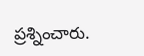ప్రశ్నించారు.